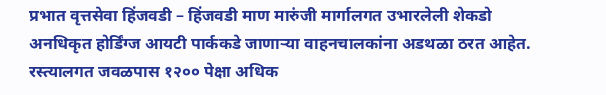प्रभात वृत्तसेवा हिंजवडी – हिंजवडी माण मारुंजी मार्गालगत उभारलेली शेकडो अनधिकृत होर्डिंग्ज आयटी पार्ककडे जाणाऱ्या वाहनचालकांना अडथळा ठरत आहेत. रस्त्यालगत जवळपास १२०० पेक्षा अधिक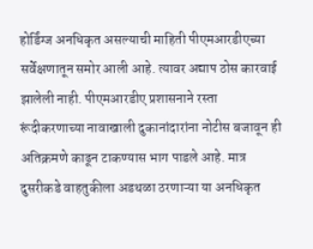होर्डिंग्ज अनधिकृत असल्याची माहिती पीएमआरडीएच्या सर्वेक्षणातून समोर आली आहे. त्यावर अद्याप ठोस कारवाई झालेली नाही. पीएमआरडीए प्रशासनाने रस्ता रूंदीकरणाच्या नावाखाली दुकानांदारांना नोटीस बजावून ही अतिक्रमणे काढून टाकण्यास भाग पाडले आहे. मात्र दुसरीकडे वाहतुकीला अडथळा ठरणाऱ्या या अनधिकृत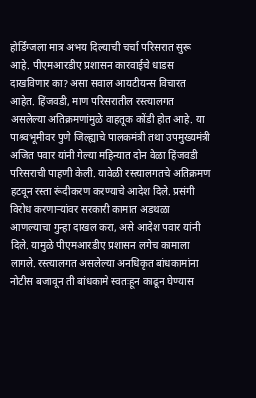होर्डिंग्जला मात्र अभय दिल्याची चर्चा परिसरात सुरू आहे. पीएमआरडीए प्रशासन कारवाईचे धाडस दाखविणार का? असा सवाल आयटीयन्स विचारत आहेत. हिंजवडी, माण परिसरातील रस्त्यालगत असलेल्या अतिक्रमणांमुळे वाहतूक कोंडी होत आहे. या पाश्र्वभूमीवर पुणे जिल्ह्याचे पालकमंत्री तथा उपमुख्यमंत्री अजित पवार यांनी गेल्या महिन्यात दोन वेळा हिंजवडी परिसराची पाहणी केली. यावेळी रस्त्यालगतचे अतिक्रमण हटवून रस्ता रूंदीकरण करण्याचे आदेश दिले. प्रसंगी विरोध करणाऱ्यांवर सरकारी कामात अडथळा आणल्याचा गुन्हा दाखल करा, असे आदेश पवार यांनी दिले. यामुळे पीएमआरडीए प्रशासन लगेच कामाला लागले. रस्त्यालगत असलेल्या अनधिकृत बांधकामांना नोटीस बजावून ती बांधकामे स्वतःहून काढून घेण्यास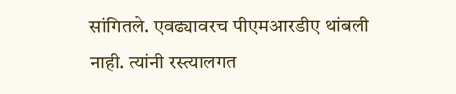सांगितले. एवढ्यावरच पीएमआरडीए थांबली नाही. त्यांनी रस्त्यालगत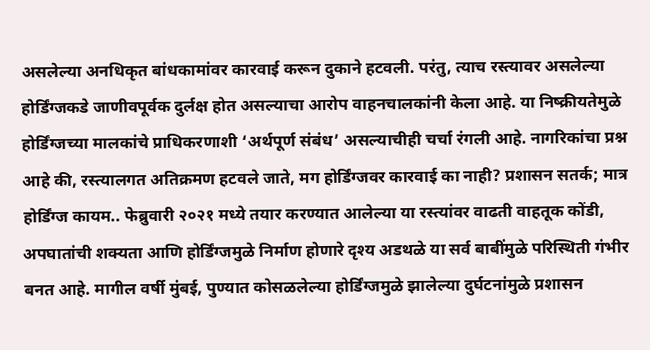असलेल्या अनधिकृत बांधकामांवर कारवाई करून दुकाने हटवली. परंतु, त्याच रस्त्यावर असलेल्या होर्डिंग्जकडे जाणीवपूर्वक दुर्लक्ष होत असल्याचा आरोप वाहनचालकांनी केला आहे. या निष्क्रीयतेमुळे होर्डिंग्जच्या मालकांचे प्राधिकरणाशी ‘अर्थपूर्ण संबंध’ असल्याचीही चर्चा रंगली आहे. नागरिकांचा प्रश्न आहे की, रस्त्यालगत अतिक्रमण हटवले जाते, मग होर्डिंग्जवर कारवाई का नाही? प्रशासन सतर्क; मात्र होर्डिंग्ज कायम.. फेब्रुवारी २०२१ मध्ये तयार करण्यात आलेल्या या रस्त्यांवर वाढती वाहतूक कोंडी, अपघातांची शक्यता आणि होर्डिंग्जमुळे निर्माण होणारे दृश्य अडथळे या सर्व बाबींमुळे परिस्थिती गंभीर बनत आहे. मागील वर्षी मुंबई, पुण्यात कोसळलेल्या होर्डिंग्जमुळे झालेल्या दुर्घटनांमुळे प्रशासन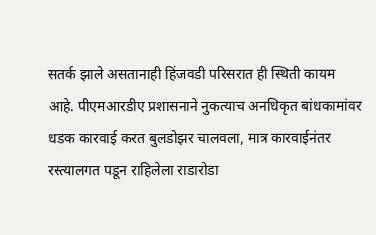सतर्क झाले असतानाही हिंजवडी परिसरात ही स्थिती कायम आहे. पीएमआरडीए प्रशासनाने नुकत्याच अनधिकृत बांधकामांवर धडक कारवाई करत बुलडोझर चालवला, मात्र कारवाईनंतर रस्त्यालगत पडून राहिलेला राडारोडा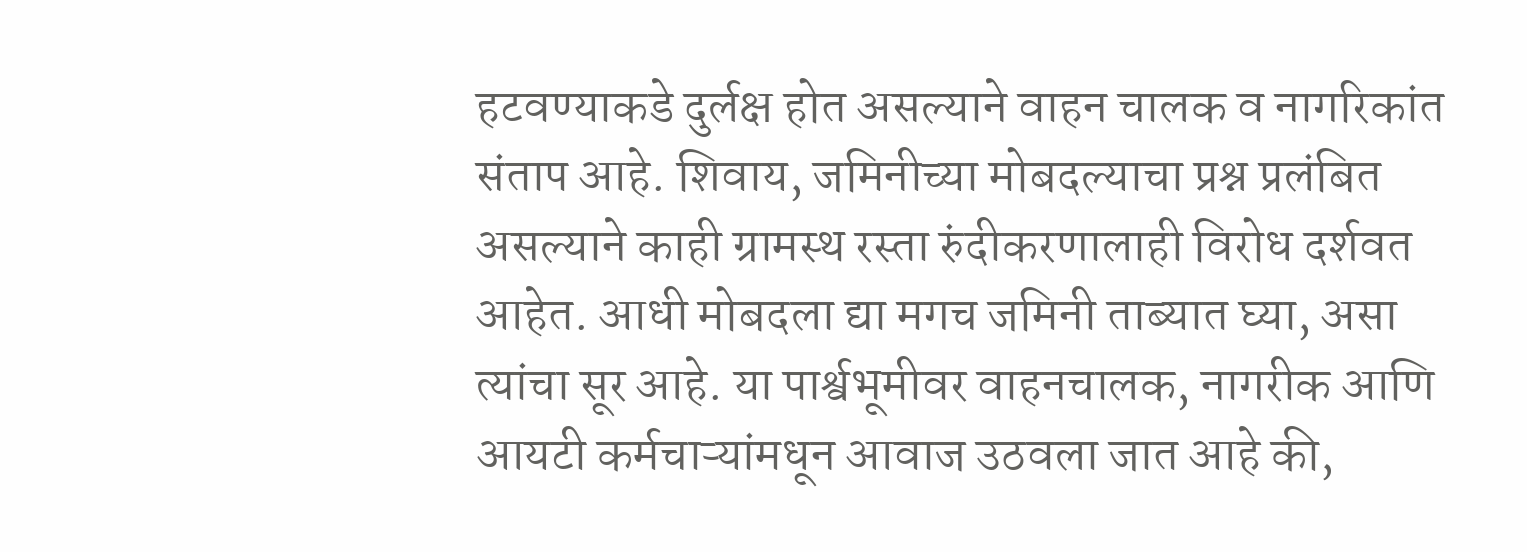हटवण्याकडे दुर्लक्ष होत असल्याने वाहन चालक व नागरिकांत संताप आहे. शिवाय, जमिनीच्या मोबदल्याचा प्रश्न प्रलंबित असल्याने काही ग्रामस्थ रस्ता रुंदीकरणालाही विरोध दर्शवत आहेत. आधी मोबदला द्या मगच जमिनी ताब्यात घ्या, असा त्यांचा सूर आहे. या पार्श्वभूमीवर वाहनचालक, नागरीक आणि आयटी कर्मचाऱ्यांमधून आवाज उठवला जात आहे की,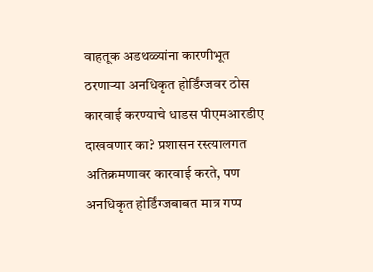वाहतूक अडथळ्यांना कारणीभूत ठरणाऱ्या अनधिकृत होर्डिंग्जवर ठोस कारवाई करण्याचे धाडस पीएमआरडीए दाखवणार का? प्रशासन रस्त्यालगत अतिक्रमणावर कारवाई करते, पण अनधिकृत होर्डिंग्जबाबत मात्र गप्प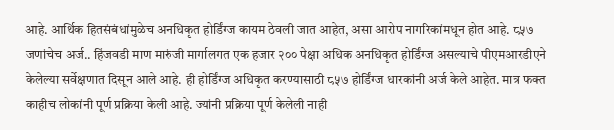आहे. आर्थिक हितसंबंधांमुळेच अनधिकृत होर्डिंग्ज कायम ठेवली जात आहेत, असा आरोप नागरिकांमधून होत आहे. ८५७ जणांचेच अर्ज.. हिंजवडी माण मारुंजी मार्गालगत एक हजार २०० पेक्षा अधिक अनधिकृत होर्डिंग्ज असल्याचे पीएमआरडीएने केलेल्या सर्वेक्षणात दिसून आले आहे. ही होर्डिंग्ज अधिकृत करण्यासाठी ८५७ होर्डिंग्ज धारकांनी अर्ज केले आहेत. मात्र फक्त काहीच लोकांनी पूर्ण प्रक्रिया केली आहे. ज्यांनी प्रक्रिया पूर्ण केलेली नाही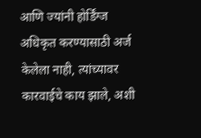आणि ज्यांनी होर्डिंग्ज अधिकृत करण्यासाठी अर्ज केलेला नाही, त्यांच्यावर कारवाईचे काय झाले, अशी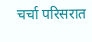चर्चा परिसरात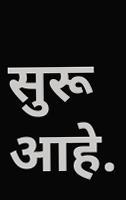सुरू आहे.